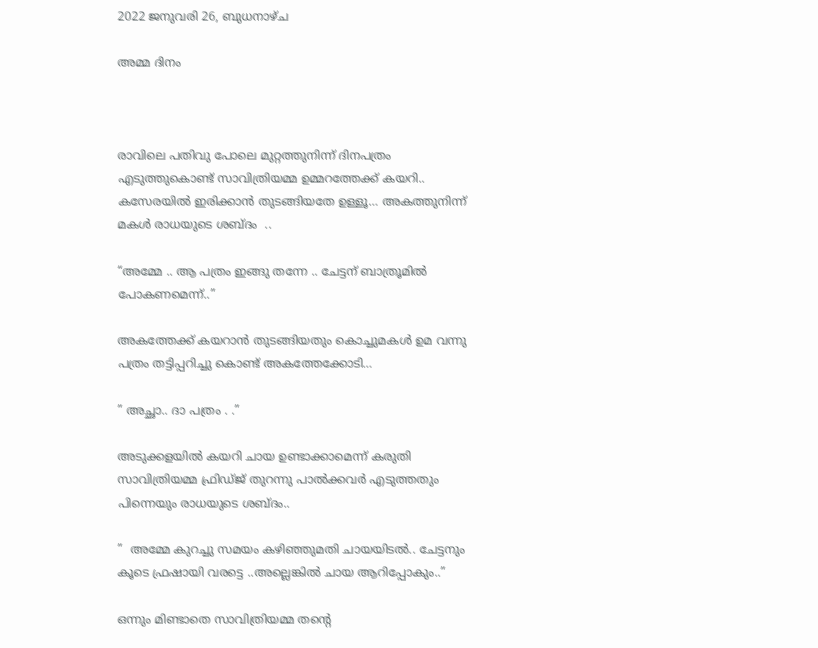2022 ജനുവരി 26, ബുധനാഴ്‌ച

അമ്മ ദിനം



രാവിലെ പതിവു പോലെ മുറ്റത്തുനിന്ന് ദിനപത്രം എടുത്തുകൊണ്ട് സാവിത്രിയമ്മ ഉമ്മറത്തേക്ക് കയറി.. കസേരയിൽ ഇരിക്കാൻ തുടങ്ങിയതേ ഉള്ളൂ… അകത്തുനിന്ന് മകൾ രാധയുടെ ശബ്ദം  ..

“അമ്മേ .. ആ പത്രം ഇങ്ങു തന്നേ .. ചേട്ടന് ബാത്രൂമിൽ പോകണമെന്ന്..”

അകത്തേക്ക് കയറാൻ തുടങ്ങിയതും കൊച്ചുമകൾ ഉമ വന്നു പത്രം തട്ടിപ്പറിച്ചു കൊണ്ട് അകത്തേക്കോടി…

” അച്ഛാ.. ദാ പത്രം . .”

അടുക്കളയിൽ കയറി ചായ ഉണ്ടാക്കാമെന്ന് കരുതി സാവിത്രിയമ്മ ഫ്രിഡ്ജ് തുറന്നു പാൽക്കവർ എടുത്തതും പിന്നെയും രാധയുടെ ശബ്ദം..

”  അമ്മേ കുറച്ചു സമയം കഴിഞ്ഞുമതി ചായയിടൽ.. ചേട്ടനും കൂടെ ഫ്രഷായി വരട്ടെ ..അല്ലെങ്കിൽ ചായ ആറിപ്പോകും..”

ഒന്നും മിണ്ടാതെ സാവിത്രിയമ്മ തന്റെ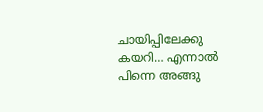ചായിപ്പിലേക്കു കയറി… എന്നാൽ പിന്നെ അങ്ങു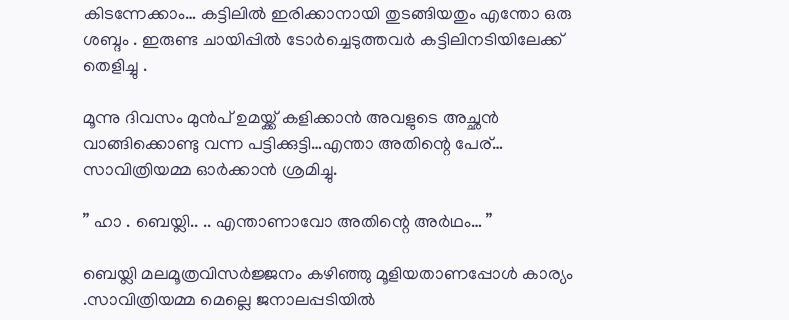കിടന്നേക്കാം… കട്ടിലിൽ ഇരിക്കാനായി തുടങ്ങിയതും എന്തോ ഒരു ശബ്ദം . ഇരുണ്ട ചായിപ്പിൽ ടോർച്ചെടുത്തവർ കട്ടിലിനടിയിലേക്ക് തെളിച്ചു .

മൂന്നു ദിവസം മുൻപ് ഉമയ്ക്ക് കളിക്കാൻ അവളുടെ അച്ഛൻ വാങ്ങിക്കൊണ്ടു വന്ന പട്ടിക്കുട്ടി…എന്താ അതിന്റെ പേര്… സാവിത്രിയമ്മ ഓർക്കാൻ ശ്രമിച്ചു.

” ഹാ . ബെയ്ലി.. .. എന്താണാവോ അതിന്റെ അർഥം… ”

ബെയ്ലി മലമൂത്രവിസർജ്ജനം കഴിഞ്ഞു മൂളിയതാണപ്പോൾ കാര്യം .സാവിത്രിയമ്മ മെല്ലെ ജനാലപ്പടിയിൽ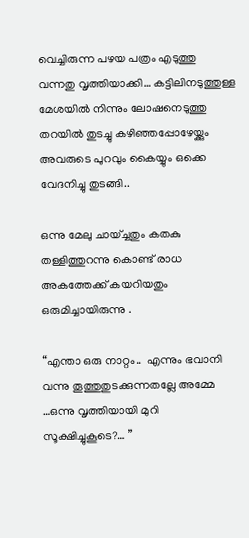വെച്ചിരുന്ന പഴയ പത്രം എടുത്തു വന്നതു വൃത്തിയാക്കി… കട്ടിലിനടുത്തുള്ള മേശയിൽ നിന്നും ലോഷനെടുത്തു തറയിൽ തുടച്ചു കഴിഞ്ഞപ്പോഴേയ്ക്കും അവരുടെ പുറവും കൈയ്യും ഒക്കെ വേദനിച്ചു തുടങ്ങി..

ഒന്നു മേലു ചായ്ച്ചതും കതകു തള്ളിത്തുറന്നു കൊണ്ട് രാധ അകത്തേക്ക് കയറിയതും ഒരുമിച്ചായിരുന്നു .

“എന്താ ഒരു നാറ്റം..  എന്നും ഭവാനി വന്നു തൂത്തുതുടക്കുന്നതല്ലേ അമ്മേ …ഒന്നു വൃത്തിയായി മുറി സൂക്ഷിച്ചുകൂടെ?… ”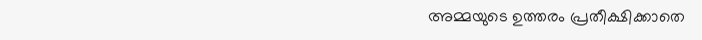അമ്മയുടെ ഉത്തരം പ്രതീക്ഷിക്കാതെ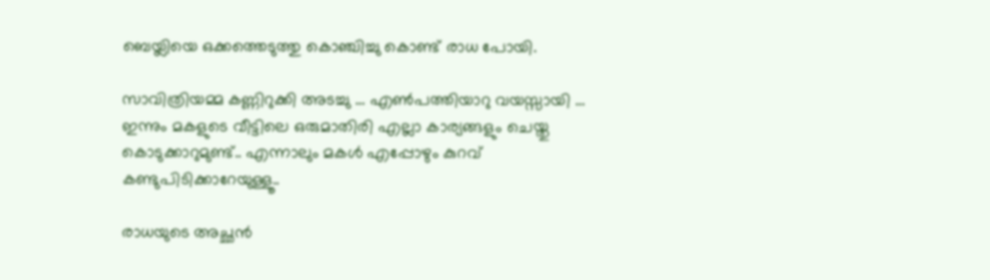ബെയ്ലിയെ ഒക്കത്തെടുത്തു കൊഞ്ചിച്ചു കൊണ്ട് രാധ പോയി.

സാവിത്രിയമ്മ കണ്ണിറുക്കി അടച്ചു … എൺപത്തിയാറു വയസ്സായി … ഇന്നും മകളുടെ വീട്ടിലെ ഒരുമാതിരി എല്ലാ കാര്യങ്ങളും ചെയ്തു കൊടുക്കാറുമുണ്ട്.. എന്നാലും മകൾ എപ്പോഴും കുറവ് കണ്ടുപിടിക്കാറേയുള്ളൂ..

രാധയുടെ അച്ഛൻ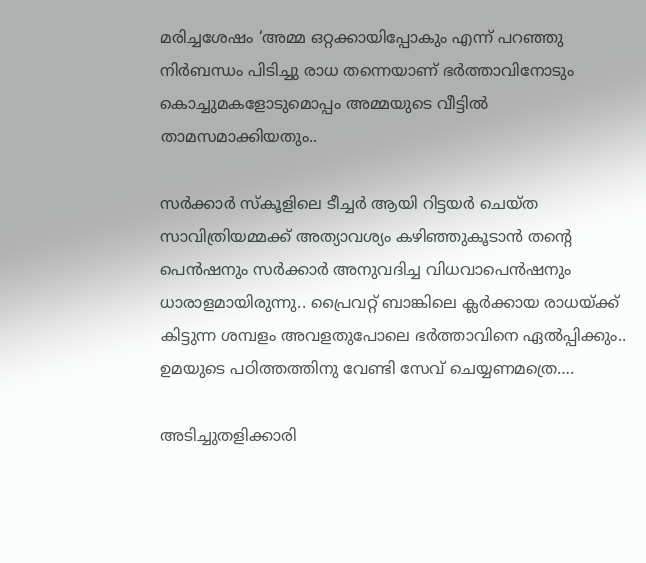മരിച്ചശേഷം ‘അമ്മ ഒറ്റക്കായിപ്പോകും എന്ന് പറഞ്ഞു നിർബന്ധം പിടിച്ചു രാധ തന്നെയാണ് ഭർത്താവിനോടും കൊച്ചുമകളോടുമൊപ്പം അമ്മയുടെ വീട്ടിൽ താമസമാക്കിയതും..

സർക്കാർ സ്കൂളിലെ ടീച്ചർ ആയി റിട്ടയർ ചെയ്ത സാവിത്രിയമ്മക്ക് അത്യാവശ്യം കഴിഞ്ഞുകൂടാൻ തന്റെ പെൻഷനും സർക്കാർ അനുവദിച്ച വിധവാപെൻഷനും ധാരാളമായിരുന്നു.. പ്രൈവറ്റ് ബാങ്കിലെ ക്ലർക്കായ രാധയ്ക്ക് കിട്ടുന്ന ശമ്പളം അവളതുപോലെ ഭർത്താവിനെ ഏൽപ്പിക്കും.. ഉമയുടെ പഠിത്തത്തിനു വേണ്ടി സേവ് ചെയ്യണമത്രെ….

അടിച്ചുതളിക്കാരി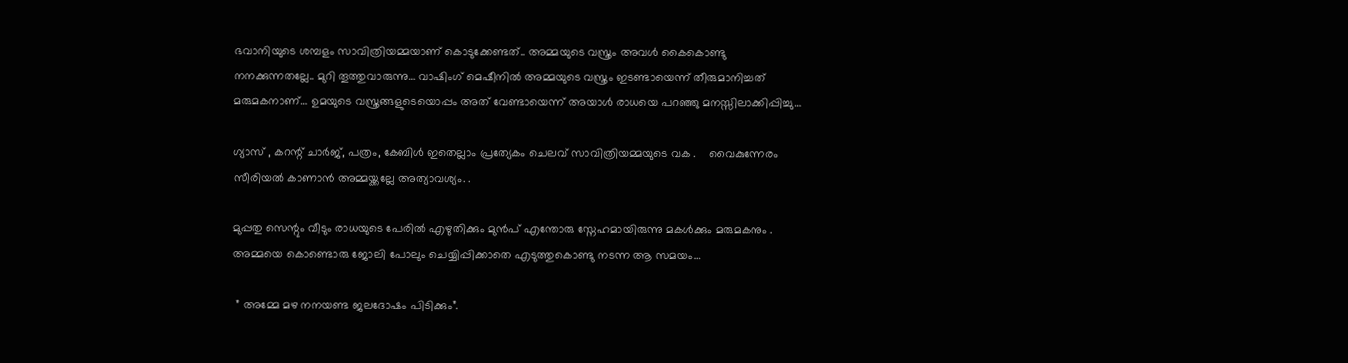ഭവാനിയുടെ ശമ്പളം സാവിത്രിയമ്മയാണ് കൊടുക്കേണ്ടത്.. അമ്മയുടെ വസ്ത്രം അവൾ കൈകൊണ്ടു നനക്കുന്നതല്ലേ.. മുറി തൂത്തുവാരുന്നു… വാഷിംഗ് മെഷീനിൽ അമ്മയുടെ വസ്ത്രം ഇടണ്ടായെന്ന് തീരുമാനിച്ചത് മരുമകനാണ്… ഉമയുടെ വസ്ത്രങ്ങളുടെയൊപ്പം അത് വേണ്ടായെന്ന് അയാൾ രാധയെ പറഞ്ഞു മനസ്സിലാക്കിപ്പിച്ചു…

ഗ്യാസ് , കറന്റ് ചാർജ്, പത്രം, കേബിൾ ഇതെല്ലാം പ്രത്യേകം ചെലവ് സാവിത്രിയമ്മയുടെ വക .    വൈകുന്നേരം സീരിയൽ കാണാൻ അമ്മയ്ക്കല്ലേ അത്യാവശ്യം. .

മുപ്പതു സെന്റും വീടും രാധയുടെ പേരിൽ എഴുതിക്കും മുൻപ് എന്തോരു സ്നേഹമായിരുന്നു മകൾക്കും മരുമകനും . അമ്മയെ കൊണ്ടൊരു ജോലി പോലും ചെയ്യിപ്പിക്കാതെ എടുത്തുകൊണ്ടു നടന്ന ആ സമയം…

 ” അമ്മേ മഴ നനയണ്ട ജലദോഷം പിടിക്കും”.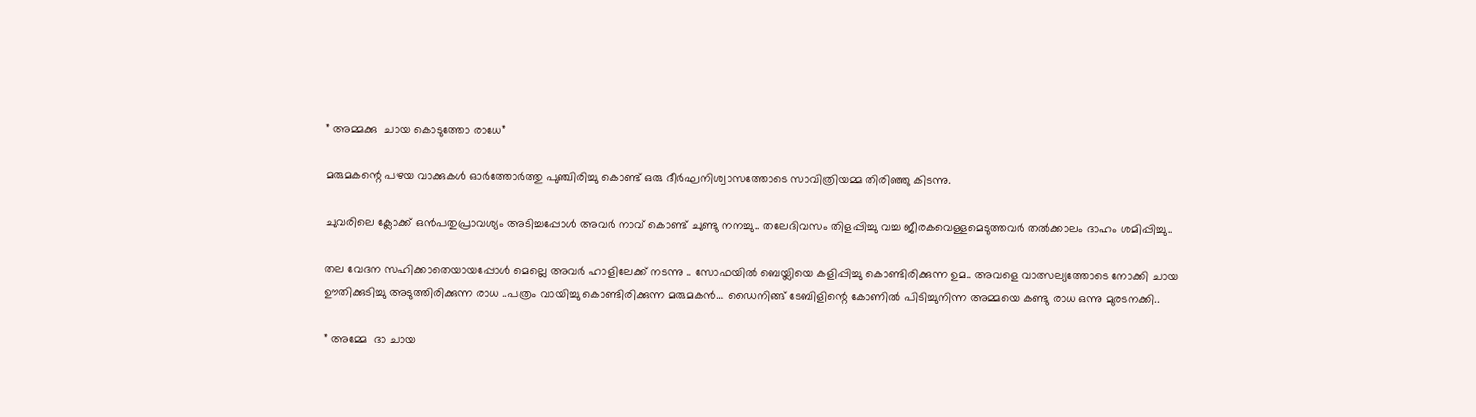” അമ്മക്കു  ചായ കൊടുത്തോ രാധേ”

മരുമകന്റെ പഴയ വാക്കുകൾ ഓർത്തോർത്തു പുഞ്ചിരിച്ചു കൊണ്ട് ഒരു ദീർഘനിശ്വാസത്തോടെ സാവിത്രിയമ്മ തിരിഞ്ഞു കിടന്നു.

ചുവരിലെ ക്ലോക്ക് ഒൻപതുപ്രാവശ്യം അടിച്ചപ്പോൾ അവർ നാവ് കൊണ്ട് ചുണ്ടു നനച്ചു.. തലേദിവസം തിളപ്പിച്ചു വച്ച ജീരകവെള്ളമെടുത്തവർ തൽക്കാലം ദാഹം ശമിപ്പിച്ചു..

തല വേദന സഹിക്കാതെയായപ്പോൾ മെല്ലെ അവർ ഹാളിലേക്ക് നടന്നു .. സോഫയിൽ ബെയ്ലിയെ കളിപ്പിച്ചു കൊണ്ടിരിക്കുന്ന ഉമ.. അവളെ വാത്സല്യത്തോടെ നോക്കി ചായ ഊതിക്കുടിച്ചു അടുത്തിരിക്കുന്ന രാധ ..പത്രം വായിച്ചു കൊണ്ടിരിക്കുന്ന മരുമകൻ… ഡൈനിങ്ങ് ടേബിളിന്റെ കോണിൽ പിടിച്ചുനിന്ന അമ്മയെ കണ്ടു രാധ ഒന്നു മുരടനക്കി..

” അമ്മേ  ദാ ചായ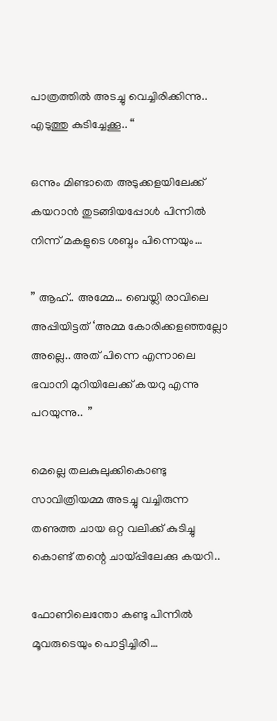പാത്രത്തിൽ അടച്ചു വെച്ചിരിക്കിന്നു.. എടുത്തു കുടിച്ചേക്കൂ.. “

ഒന്നും മിണ്ടാതെ അടുക്കളയിലേക്ക് കയറാൻ തുടങ്ങിയപ്പോൾ പിന്നിൽ നിന്ന് മകളുടെ ശബ്ദം പിന്നെയും…

” ആഹ്.. അമ്മേ… ബെയ്ലി രാവിലെ അപ്പിയിട്ടത് ‘അമ്മ കോരിക്കളഞ്ഞല്ലോ അല്ലെ.. അത് പിന്നെ എന്നാലെ ഭവാനി മുറിയിലേക്ക് കയറു എന്നു പറയുന്നു..  ”

മെല്ലെ തലകുലുക്കികൊണ്ടു സാവിത്രിയമ്മ അടച്ചു വച്ചിരുന്ന തണുത്ത ചായ ഒറ്റ വലിക്ക് കുടിച്ചു കൊണ്ട് തന്റെ ചായ്പ്പിലേക്കു കയറി..

ഫോണിലെന്തോ കണ്ടു പിന്നിൽ മൂവരുടെയും പൊട്ടിച്ചിരി…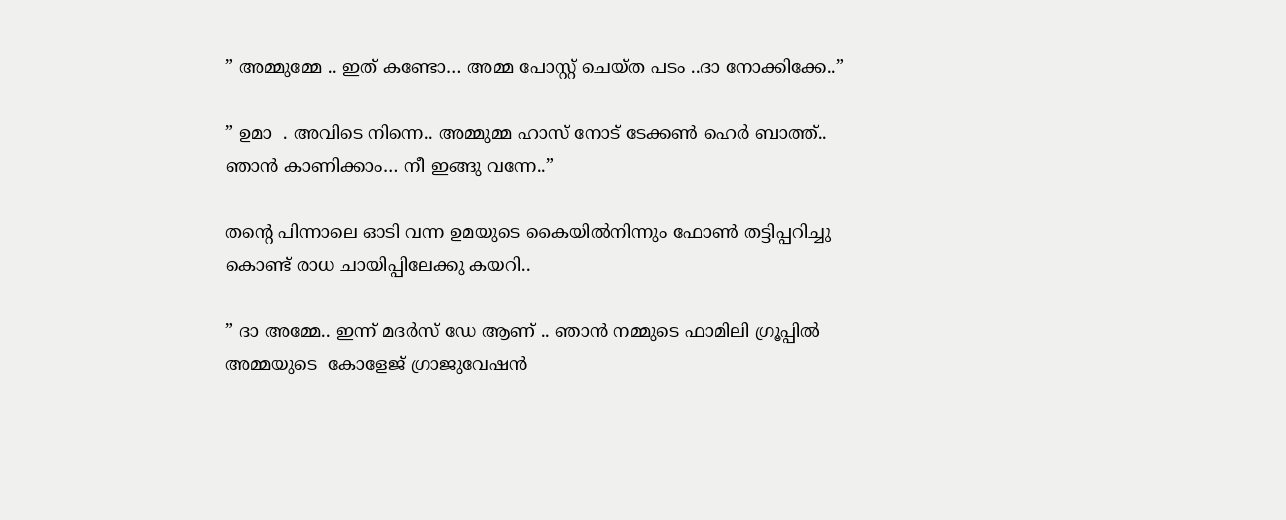” അമ്മുമ്മേ .. ഇത് കണ്ടോ… അമ്മ പോസ്റ്റ് ചെയ്ത പടം ..ദാ നോക്കിക്കേ..”

” ഉമാ  . അവിടെ നിന്നെ.. അമ്മുമ്മ ഹാസ് നോട് ടേക്കൺ ഹെർ ബാത്ത്.. ഞാൻ കാണിക്കാം… നീ ഇങ്ങു വന്നേ..”

തന്റെ പിന്നാലെ ഓടി വന്ന ഉമയുടെ കൈയിൽനിന്നും ഫോൺ തട്ടിപ്പറിച്ചു  കൊണ്ട് രാധ ചായിപ്പിലേക്കു കയറി..

” ദാ അമ്മേ.. ഇന്ന് മദർസ് ഡേ ആണ് .. ഞാൻ നമ്മുടെ ഫാമിലി ഗ്രൂപ്പിൽ അമ്മയുടെ  കോളേജ് ഗ്രാജുവേഷൻ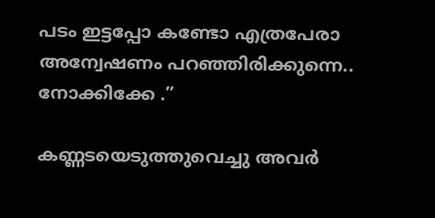പടം ഇട്ടപ്പോ കണ്ടോ എത്രപേരാ അന്വേഷണം പറഞ്ഞിരിക്കുന്നെ.. നോക്കിക്കേ .”

കണ്ണടയെടുത്തുവെച്ചു അവർ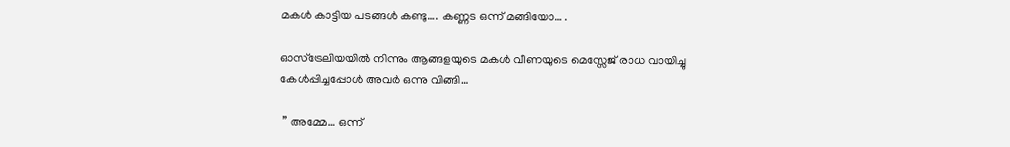മകൾ കാട്ടിയ പടങ്ങൾ കണ്ടു…. കണ്ണട ഒന്ന് മങ്ങിയോ… .

ഓസ്ട്രേലിയയിൽ നിന്നും ആങ്ങളയുടെ മകൾ വീണയുടെ മെസ്സേജ് രാധ വായിച്ചു കേൾപ്പിച്ചപ്പോൾ അവർ ഒന്നു വിങ്ങി…

 ” അമ്മേ… ഒന്ന്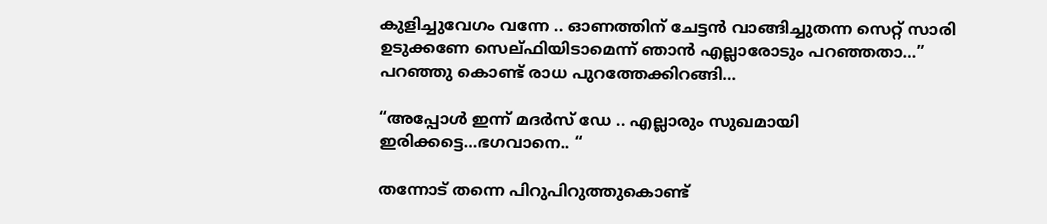കുളിച്ചുവേഗം വന്നേ .. ഓണത്തിന് ചേട്ടൻ വാങ്ങിച്ചുതന്ന സെറ്റ് സാരി ഉടുക്കണേ സെല്ഫിയിടാമെന്ന് ഞാൻ എല്ലാരോടും പറഞ്ഞതാ…” പറഞ്ഞു കൊണ്ട് രാധ പുറത്തേക്കിറങ്ങി…

“അപ്പോൾ ഇന്ന് മദർസ് ഡേ .. എല്ലാരും സുഖമായി ഇരിക്കട്ടെ…ഭഗവാനെ.. “

തന്നോട് തന്നെ പിറുപിറുത്തുകൊണ്ട്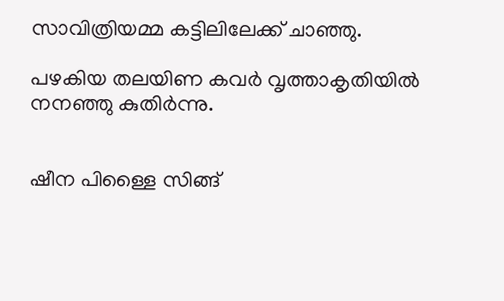സാവിത്രിയമ്മ കട്ടിലിലേക്ക് ചാഞ്ഞു.

പഴകിയ തലയിണ കവർ വൃത്താകൃതിയിൽ നനഞ്ഞു കുതിർന്നു.


ഷീന പിള്ളൈ സിങ്ങ്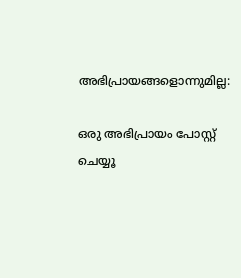അഭിപ്രായങ്ങളൊന്നുമില്ല:

ഒരു അഭിപ്രായം പോസ്റ്റ് ചെയ്യൂ